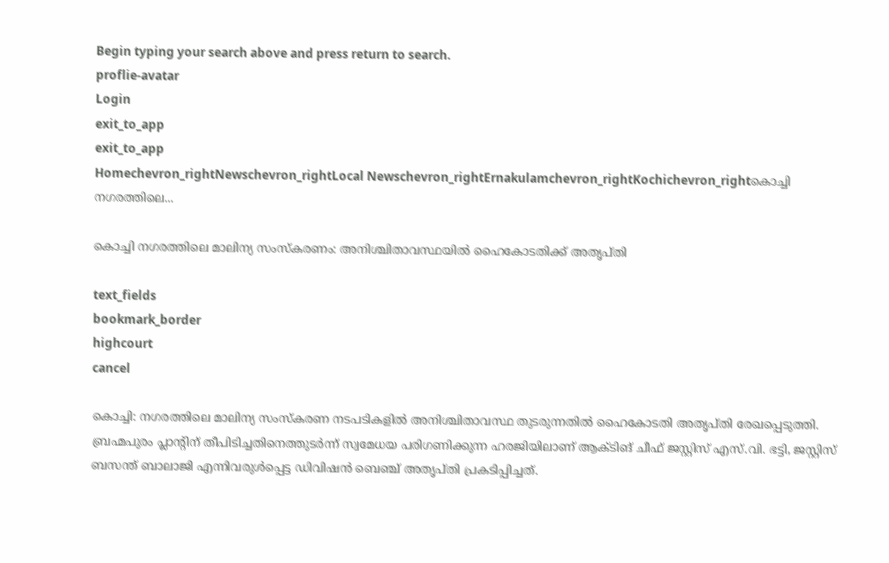Begin typing your search above and press return to search.
proflie-avatar
Login
exit_to_app
exit_to_app
Homechevron_rightNewschevron_rightLocal Newschevron_rightErnakulamchevron_rightKochichevron_rightകൊച്ചി നഗരത്തിലെ...

കൊച്ചി നഗരത്തിലെ മാലിന്യ സംസ്കരണം: അനിശ്ചിതാവസ്ഥയിൽ ഹൈകോടതിക്ക് അതൃപ്തി

text_fields
bookmark_border
highcourt
cancel

കൊച്ചി: നഗരത്തിലെ മാലിന്യ സംസ്കരണ നടപടികളിൽ അനിശ്ചിതാവസ്ഥ തുടരുന്നതിൽ ഹൈകോടതി അതൃപ്തി രേഖപ്പെടുത്തി. ബ്രഹ്മപുരം പ്ലാന്‍റിന് തീപിടിച്ചതിനെത്തുടർന്ന് സ്വമേധയ പരിഗണിക്കുന്ന ഹരജിയിലാണ് ആക്ടിങ് ചീഫ് ജസ്റ്റിസ് എസ്.വി. ഭട്ടി, ജസ്റ്റിസ് ബസന്ത് ബാലാജി എന്നിവരുൾപ്പെട്ട ഡിവിഷൻ ബെഞ്ച് അതൃപ്തി പ്രകടിപ്പിച്ചത്.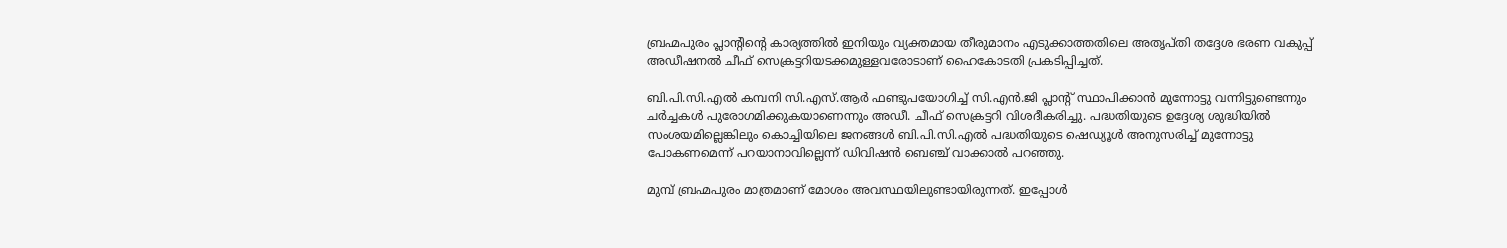ബ്രഹ്മപുരം പ്ലാന്‍റിന്‍റെ കാര്യത്തിൽ ഇനിയും വ്യക്തമായ തീരുമാനം എടുക്കാത്തതിലെ അതൃപ്തി തദ്ദേശ ഭരണ വകുപ്പ് അഡീഷനൽ ചീഫ് സെക്രട്ടറിയടക്കമുള്ളവരോടാണ് ഹൈകോടതി പ്രകടിപ്പിച്ചത്.

ബി.പി.സി.എൽ കമ്പനി സി.എസ്.ആർ ഫണ്ടുപയോഗിച്ച് സി.എൻ.ജി പ്ലാന്‍റ് സ്ഥാപിക്കാൻ മുന്നോട്ടു വന്നിട്ടുണ്ടെന്നും ചർച്ചകൾ പുരോഗമിക്കുകയാണെന്നും അഡീ. ചീഫ് സെക്രട്ടറി വിശദീകരിച്ചു. പദ്ധതിയുടെ ഉദ്ദേശ്യ ശുദ്ധിയിൽ സംശയമില്ലെങ്കിലും കൊച്ചിയിലെ ജനങ്ങൾ ബി.പി.സി.എൽ പദ്ധതിയുടെ ഷെഡ്യൂൾ അനുസരിച്ച് മുന്നോട്ടു പോകണമെന്ന് പറയാനാവില്ലെന്ന് ഡിവിഷൻ ബെഞ്ച് വാക്കാൽ പറഞ്ഞു.

മുമ്പ് ബ്രഹ്മപുരം മാത്രമാണ് മോശം അവസ്ഥയിലുണ്ടായിരുന്നത്. ഇപ്പോൾ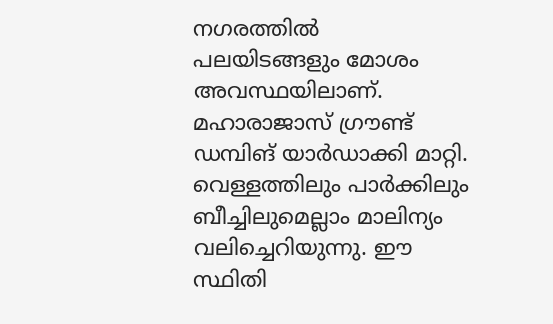നഗരത്തിൽ പലയിടങ്ങളും മോശം അവസ്ഥയിലാണ്. മഹാരാജാസ് ഗ്രൗണ്ട് ഡമ്പിങ് യാർഡാക്കി മാറ്റി. വെള്ളത്തിലും പാർക്കിലും ബീച്ചിലുമെല്ലാം മാലിന്യം വലിച്ചെറിയുന്നു. ഈ സ്ഥിതി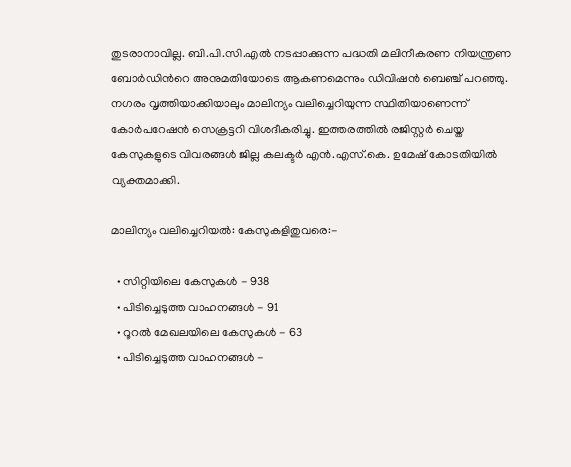തുടരാനാവില്ല. ബി.പി.സി.എൽ നടപ്പാക്കുന്ന പദ്ധതി മലിനീകരണ നിയന്ത്രണ ബോർഡിന്‍റെ അനുമതിയോടെ ആകണമെന്നും ഡിവിഷൻ ബെഞ്ച് പറഞ്ഞു. നഗരം വൃത്തിയാക്കിയാലും മാലിന്യം വലിച്ചെറിയുന്ന സ്ഥിതിയാണെന്ന് കോർപറേഷൻ സെക്രട്ടറി വിശദീകരിച്ചു. ഇത്തരത്തിൽ രജിസ്റ്റർ ചെയ്ത കേസുകളുടെ വിവരങ്ങൾ ജില്ല കലക്ടർ എൻ.എസ്.കെ. ഉമേഷ് കോടതിയിൽ വ്യക്തമാക്കി.

മാലിന്യം വലിച്ചെറിയൽ: കേസുകളിതുവരെ:-

  • സിറ്റിയിലെ കേസുകൾ - 938
  • പിടിച്ചെടുത്ത വാഹനങ്ങൾ - 91
  • റൂറൽ മേഖലയിലെ കേസുകൾ - 63
  • പിടിച്ചെടുത്ത വാഹനങ്ങൾ -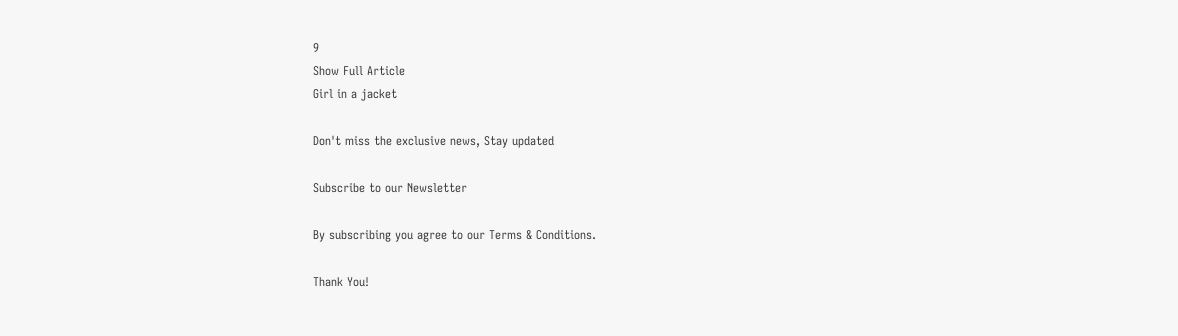9
Show Full Article
Girl in a jacket

Don't miss the exclusive news, Stay updated

Subscribe to our Newsletter

By subscribing you agree to our Terms & Conditions.

Thank You!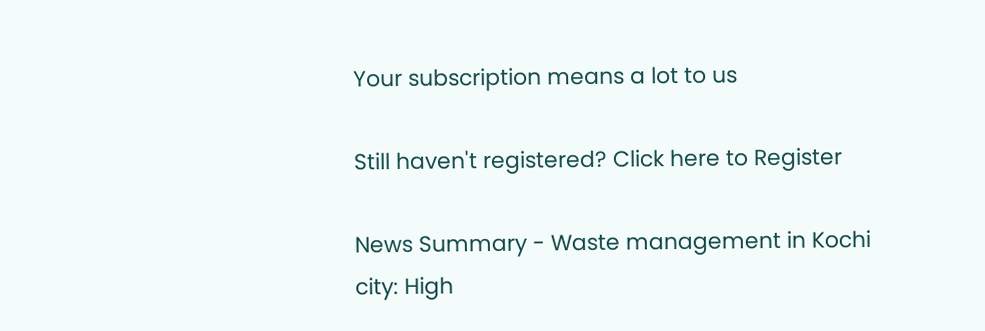Your subscription means a lot to us

Still haven't registered? Click here to Register

News Summary - Waste management in Kochi city: High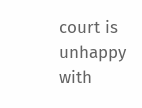court is unhappy with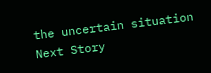the uncertain situation
Next Story